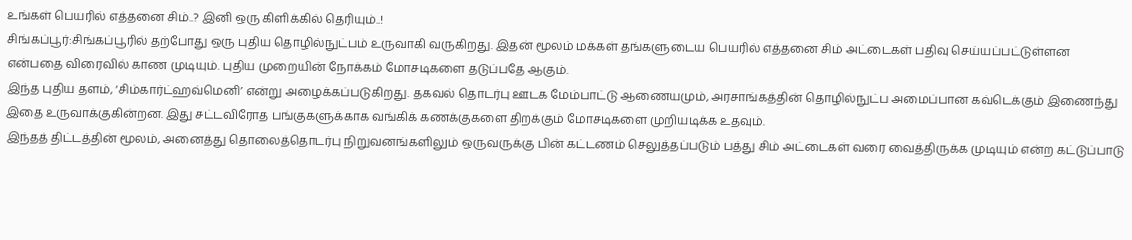உங்கள் பெயரில் எத்தனை சிம்..? இனி ஒரு கிளிக்கில் தெரியும்..!
சிங்கப்பூர்:சிங்கப்பூரில் தற்போது ஒரு புதிய தொழில்நுட்பம் உருவாகி வருகிறது. இதன் மூலம் மக்கள் தங்களுடைய பெயரில் எத்தனை சிம் அட்டைகள் பதிவு செய்யப்பட்டுள்ளன என்பதை விரைவில் காண முடியும். புதிய முறையின் நோக்கம் மோசடிகளை தடுப்பதே ஆகும்.
இந்த புதிய தளம், ‘சிம்கார்ட்ஹவ்மெனி’ என்று அழைக்கப்படுகிறது. தகவல் தொடர்பு ஊடக மேம்பாட்டு ஆணையமும், அரசாங்கத்தின் தொழில்நுட்ப அமைப்பான கவ்டெக்கும் இணைந்து இதை உருவாக்குகின்றன. இது சட்டவிரோத பங்குகளுக்காக வங்கிக் கணக்குகளை திறக்கும் மோசடிகளை முறியடிக்க உதவும்.
இந்தத் திட்டத்தின் மூலம், அனைத்து தொலைத்தொடர்பு நிறுவனங்களிலும் ஒருவருக்கு பின் கட்டணம் செலுத்தப்படும் பத்து சிம் அட்டைகள் வரை வைத்திருக்க முடியும் என்ற கட்டுப்பாடு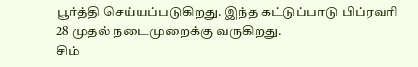பூர்த்தி செய்யப்படுகிறது. இந்த கட்டுப்பாடு பிப்ரவரி 28 முதல் நடைமுறைக்கு வருகிறது.
சிம்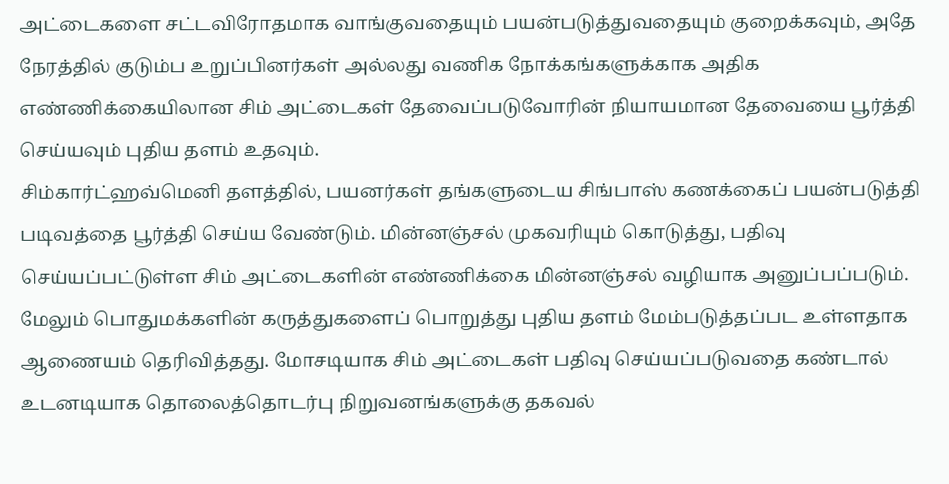அட்டைகளை சட்டவிரோதமாக வாங்குவதையும் பயன்படுத்துவதையும் குறைக்கவும், அதே நேரத்தில் குடும்ப உறுப்பினர்கள் அல்லது வணிக நோக்கங்களுக்காக அதிக எண்ணிக்கையிலான சிம் அட்டைகள் தேவைப்படுவோரின் நியாயமான தேவையை பூர்த்தி செய்யவும் புதிய தளம் உதவும்.
சிம்கார்ட்ஹவ்மெனி தளத்தில், பயனர்கள் தங்களுடைய சிங்பாஸ் கணக்கைப் பயன்படுத்தி படிவத்தை பூர்த்தி செய்ய வேண்டும். மின்னஞ்சல் முகவரியும் கொடுத்து, பதிவு செய்யப்பட்டுள்ள சிம் அட்டைகளின் எண்ணிக்கை மின்னஞ்சல் வழியாக அனுப்பப்படும்.
மேலும் பொதுமக்களின் கருத்துகளைப் பொறுத்து புதிய தளம் மேம்படுத்தப்பட உள்ளதாக ஆணையம் தெரிவித்தது. மோசடியாக சிம் அட்டைகள் பதிவு செய்யப்படுவதை கண்டால் உடனடியாக தொலைத்தொடர்பு நிறுவனங்களுக்கு தகவல்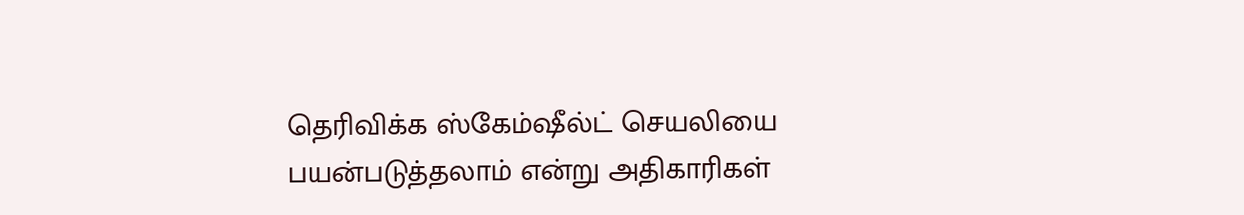தெரிவிக்க ஸ்கேம்ஷீல்ட் செயலியை பயன்படுத்தலாம் என்று அதிகாரிகள்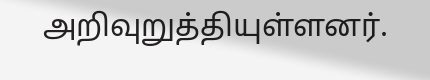அறிவுறுத்தியுள்ளனர்.